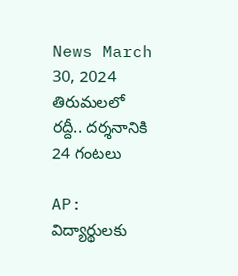News March 30, 2024
తిరుమలలో రద్దీ.. దర్శనానికి 24 గంటలు

AP: విద్యార్థులకు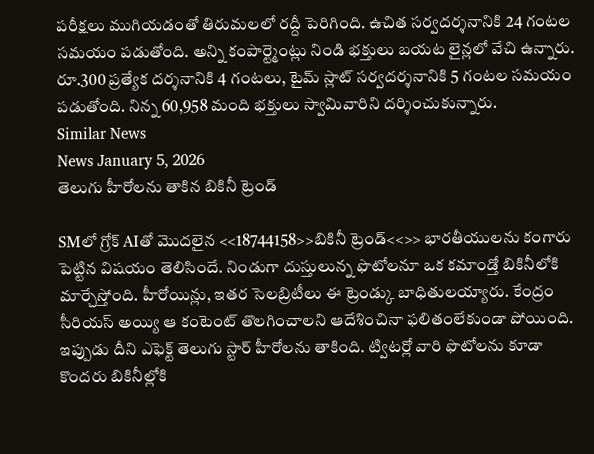పరీక్షలు ముగియడంతో తిరుమలలో రద్దీ పెరిగింది. ఉచిత సర్వదర్శనానికి 24 గంటల సమయం పడుతోంది. అన్ని కంపార్ట్మెంట్లు నిండి భక్తులు బయట లైన్లలో వేచి ఉన్నారు. రూ.300 ప్రత్యేక దర్శనానికి 4 గంటలు, టైమ్ స్లాట్ సర్వదర్శనానికి 5 గంటల సమయం పడుతోంది. నిన్న 60,958 మంది భక్తులు స్వామివారిని దర్శించుకున్నారు.
Similar News
News January 5, 2026
తెలుగు హీరోలను తాకిన బికినీ ట్రెండ్

SMలో గ్రోక్ AIతో మొదలైన <<18744158>>బికినీ ట్రెండ్<<>> భారతీయులను కంగారు పెట్టిన విషయం తెలిసిందే. నిండుగా దుస్తులున్న ఫొటోలనూ ఒక కమాండ్తో బికినీలోకి మార్చేస్తోంది. హీరోయిన్లు, ఇతర సెలబ్రిటీలు ఈ ట్రెండ్కు బాధితులయ్యారు. కేంద్రం సీరియస్ అయ్యి ఆ కంటెంట్ తొలగించాలని ఆదేశించినా ఫలితంలేకుండా పోయింది. ఇప్పుడు దీని ఎఫెక్ట్ తెలుగు స్టార్ హీరోలను తాకింది. ట్విటర్లో వారి ఫొటోలను కూడా కొందరు బికినీల్లోకి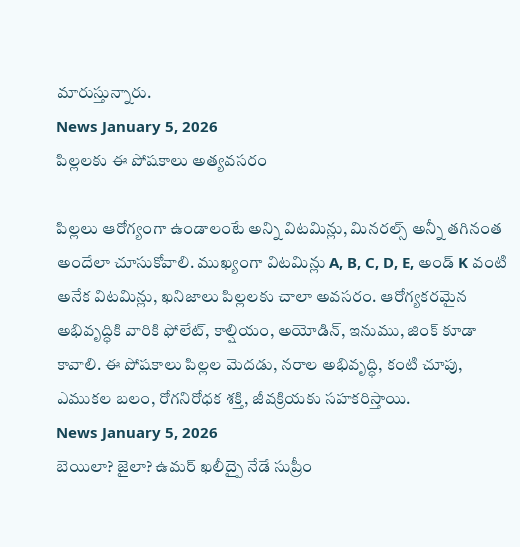మారుస్తున్నారు.
News January 5, 2026
పిల్లలకు ఈ పోషకాలు అత్యవసరం

పిల్లలు ఆరోగ్యంగా ఉండాలంటే అన్ని విటమిన్లు, మినరల్స్ అన్నీ తగినంత అందేలా చూసుకోవాలి. ముఖ్యంగా విటమిన్లు A, B, C, D, E, అండ్ K వంటి అనేక విటమిన్లు, ఖనిజాలు పిల్లలకు చాలా అవసరం. ఆరోగ్యకరమైన అభివృద్ధికి వారికి ఫోలేట్, కాల్షియం, అయోడిన్, ఇనుము, జింక్ కూడా కావాలి. ఈ పోషకాలు పిల్లల మెదడు, నరాల అభివృద్ధి, కంటి చూపు, ఎముకల బలం, రోగనిరోధక శక్తి, జీవక్రియకు సహకరిస్తాయి.
News January 5, 2026
బెయిలా? జైలా? ఉమర్ ఖలీద్పై నేడే సుప్రీం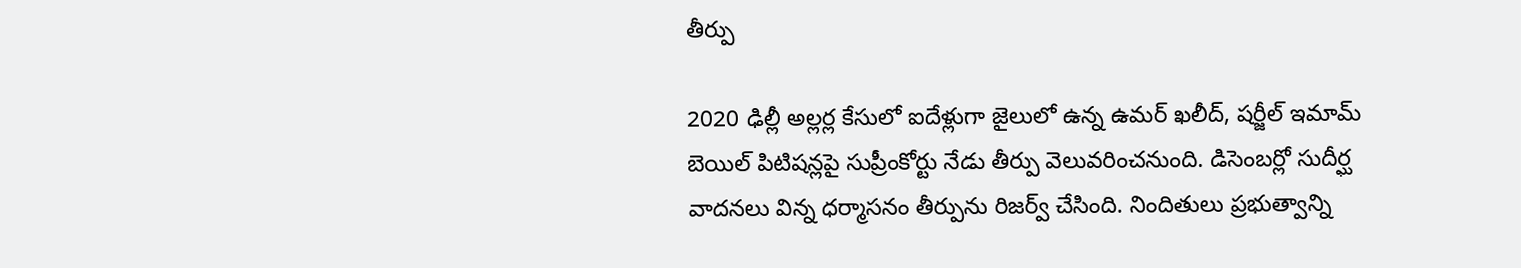తీర్పు

2020 ఢిల్లీ అల్లర్ల కేసులో ఐదేళ్లుగా జైలులో ఉన్న ఉమర్ ఖలీద్, షర్జీల్ ఇమామ్ బెయిల్ పిటిషన్లపై సుప్రీంకోర్టు నేడు తీర్పు వెలువరించనుంది. డిసెంబర్లో సుదీర్ఘ వాదనలు విన్న ధర్మాసనం తీర్పును రిజర్వ్ చేసింది. నిందితులు ప్రభుత్వాన్ని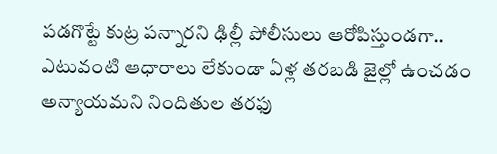పడగొట్టే కుట్ర పన్నారని ఢిల్లీ పోలీసులు ఆరోపిస్తుండగా.. ఎటువంటి ఆధారాలు లేకుండా ఏళ్ల తరబడి జైల్లో ఉంచడం అన్యాయమని నిందితుల తరఫు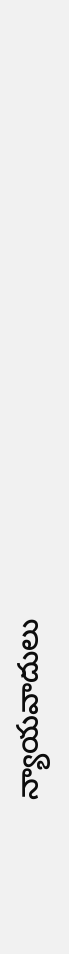న్యాయవాదులు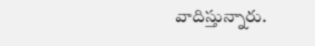వాదిస్తున్నారు.